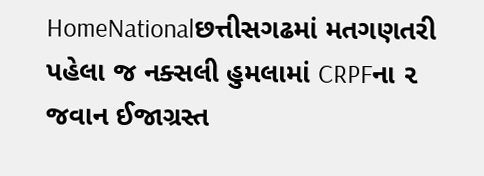HomeNationalછત્તીસગઢમાં મતગણતરી પહેલા જ નક્સલી હુમલામાં CRPFના ૨ જવાન ઈજાગ્રસ્ત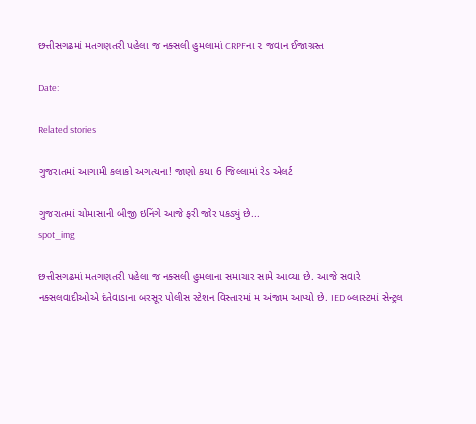છત્તીસગઢમાં મતગણતરી પહેલા જ નક્સલી હુમલામાં CRPFના ૨ જવાન ઈજાગ્રસ્ત

Date:

Related stories

ગુજરાતમાં આગામી કલાકો અગત્યના! જાણો કયા 6 જિલ્લામાં રેડ એલર્ટ

ગુજરાતમાં ચોમાસાની બીજી ઇનિંગે આજે ફરી જોર પકડ્યું છે...
spot_img

છત્તીસગઢમાં મતગણતરી પહેલા જ નક્સલી હુમલાના સમાચાર સામે આવ્યા છે. આજે સવારે નક્સલવાદીઓએ દંતેવાડાના બરસૂર પોલીસ સ્ટેશન વિસ્તારમાં મ અંજામ આપ્યો છે. IED બ્લાસ્ટમાં સેન્ટ્રલ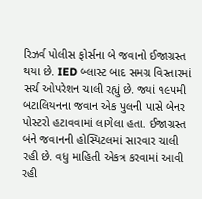રિઝર્વ પોલીસ ફોર્સના બે જવાનો ઈજાગ્રસ્ત થયા છે. IED બ્લાસ્ટ બાદ સમગ્ર વિસ્તારમાં સર્ચ ઓપરેશન ચાલી રહ્યું છે. જ્યાં ૧૯૫મી બટાલિયનના જવાન એક પુલની પાસે બેનર પોસ્ટરો હટાવવામાં લાગેલા હતા. ઈજાગ્રસ્ત બંને જવાનની હોસ્પિટલમાં સારવાર ચાલી રહી છે. વધુ માહિતી એકત્ર કરવામાં આવી રહી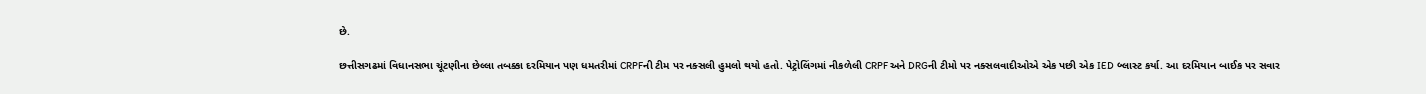છે.

છત્તીસગઢમાં વિધાનસભા ચૂંટણીના છેલ્લા તબક્કા દરમિયાન પણ ધમતરીમાં CRPFની ટીમ પર નક્સલી હુમલો થયો હતો. પેટ્રોલિંગમાં નીકળેલી CRPF અને DRGની ટીમો પર નક્સલવાદીઓએ એક પછી એક IED બ્લાસ્ટ કર્યા. આ દરમિયાન બાઈક પર સવાર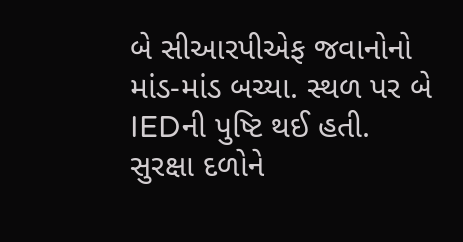બે સીઆરપીએફ જવાનોનો માંડ-માંડ બચ્યા. સ્થળ પર બે IEDની પુષ્ટિ થઈ હતી. સુરક્ષા દળોને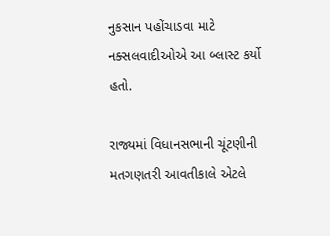નુકસાન પહોંચાડવા માટે નક્સલવાદીઓએ આ બ્લાસ્ટ કર્યો હતો.

રાજ્યમાં વિધાનસભાની ચૂંટણીની મતગણતરી આવતીકાલે એટલે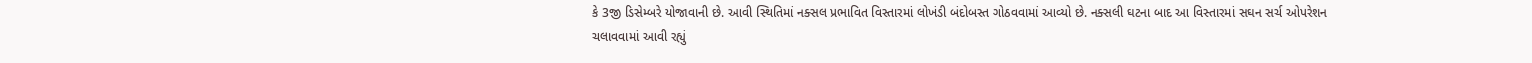કે 3જી ડિસેમ્બરે યોજાવાની છે. આવી સ્થિતિમાં નક્સલ પ્રભાવિત વિસ્તારમાં લોખંડી બંદોબસ્ત ગોઠવવામાં આવ્યો છે. નક્સલી ઘટના બાદ આ વિસ્તારમાં સઘન સર્ચ ઓપરેશન ચલાવવામાં આવી રહ્યું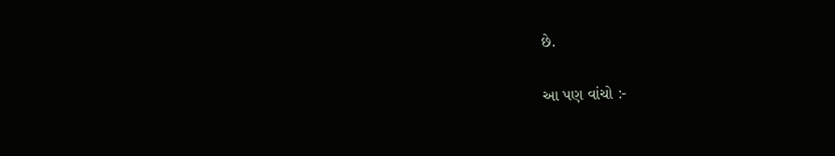છે.

આ પણ વાંચો :-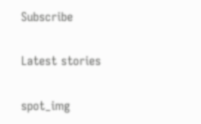Subscribe

Latest stories

spot_img